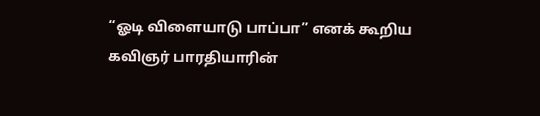“ஓடி விளையாடு பாப்பா” எனக் கூறிய கவிஞர் பாரதியாரின்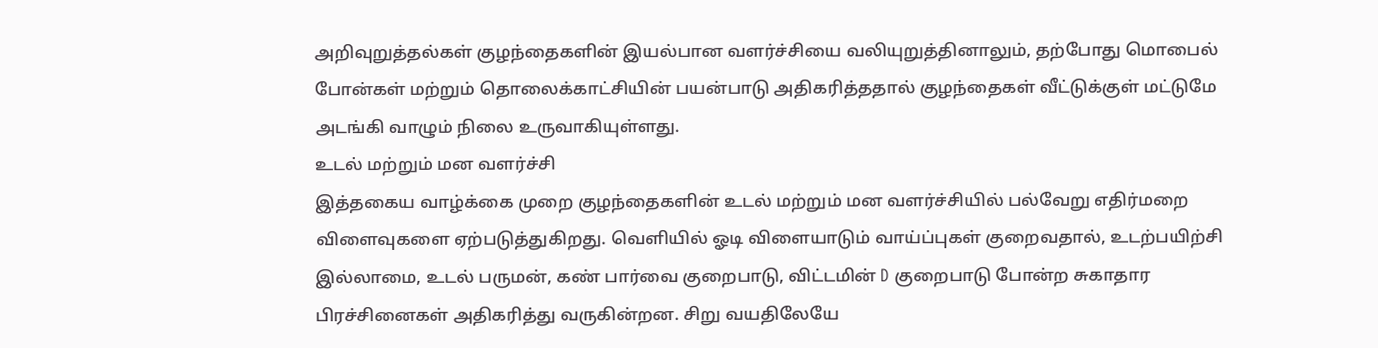அறிவுறுத்தல்கள் குழந்தைகளின் இயல்பான வளர்ச்சியை வலியுறுத்தினாலும், தற்போது மொபைல் போன்கள் மற்றும் தொலைக்காட்சியின் பயன்பாடு அதிகரித்ததால் குழந்தைகள் வீட்டுக்குள் மட்டுமே அடங்கி வாழும் நிலை உருவாகியுள்ளது.
உடல் மற்றும் மன வளர்ச்சி
இத்தகைய வாழ்க்கை முறை குழந்தைகளின் உடல் மற்றும் மன வளர்ச்சியில் பல்வேறு எதிர்மறை விளைவுகளை ஏற்படுத்துகிறது. வெளியில் ஓடி விளையாடும் வாய்ப்புகள் குறைவதால், உடற்பயிற்சி இல்லாமை, உடல் பருமன், கண் பார்வை குறைபாடு, விட்டமின் D குறைபாடு போன்ற சுகாதார பிரச்சினைகள் அதிகரித்து வருகின்றன. சிறு வயதிலேயே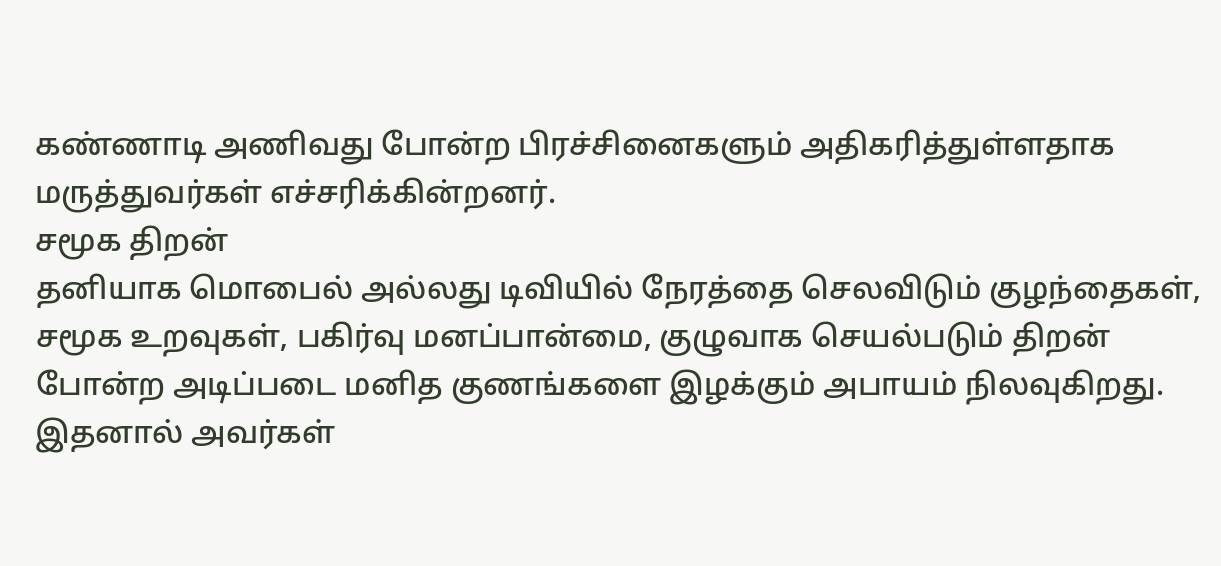கண்ணாடி அணிவது போன்ற பிரச்சினைகளும் அதிகரித்துள்ளதாக மருத்துவர்கள் எச்சரிக்கின்றனர்.
சமூக திறன்
தனியாக மொபைல் அல்லது டிவியில் நேரத்தை செலவிடும் குழந்தைகள், சமூக உறவுகள், பகிர்வு மனப்பான்மை, குழுவாக செயல்படும் திறன் போன்ற அடிப்படை மனித குணங்களை இழக்கும் அபாயம் நிலவுகிறது. இதனால் அவர்கள்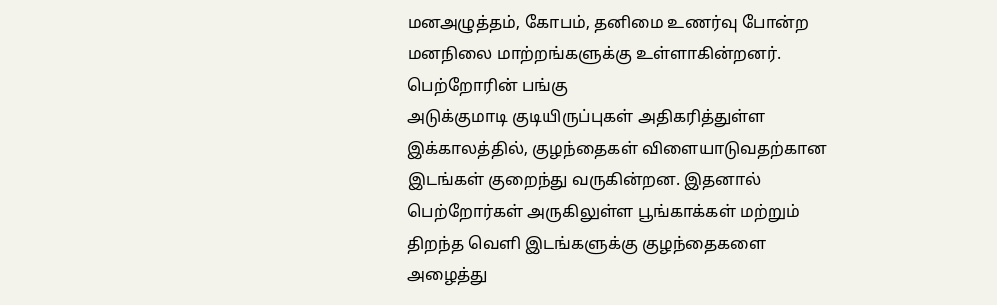மனஅழுத்தம், கோபம், தனிமை உணர்வு போன்ற மனநிலை மாற்றங்களுக்கு உள்ளாகின்றனர்.
பெற்றோரின் பங்கு
அடுக்குமாடி குடியிருப்புகள் அதிகரித்துள்ள இக்காலத்தில், குழந்தைகள் விளையாடுவதற்கான இடங்கள் குறைந்து வருகின்றன. இதனால் பெற்றோர்கள் அருகிலுள்ள பூங்காக்கள் மற்றும் திறந்த வெளி இடங்களுக்கு குழந்தைகளை அழைத்து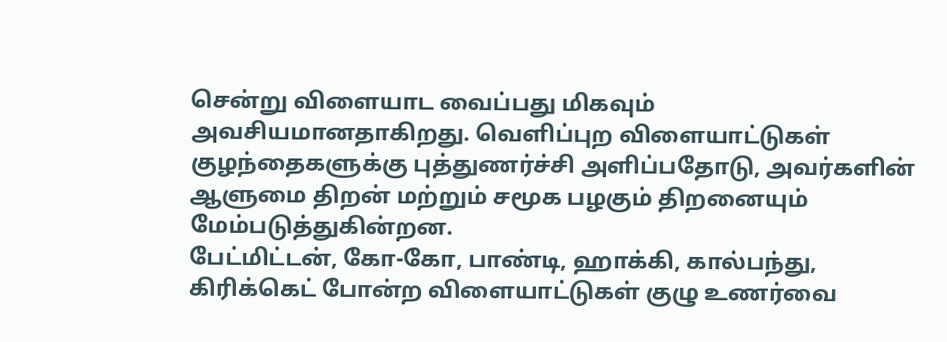சென்று விளையாட வைப்பது மிகவும் அவசியமானதாகிறது. வெளிப்புற விளையாட்டுகள் குழந்தைகளுக்கு புத்துணர்ச்சி அளிப்பதோடு, அவர்களின் ஆளுமை திறன் மற்றும் சமூக பழகும் திறனையும் மேம்படுத்துகின்றன.
பேட்மிட்டன், கோ-கோ, பாண்டி, ஹாக்கி, கால்பந்து, கிரிக்கெட் போன்ற விளையாட்டுகள் குழு உணர்வை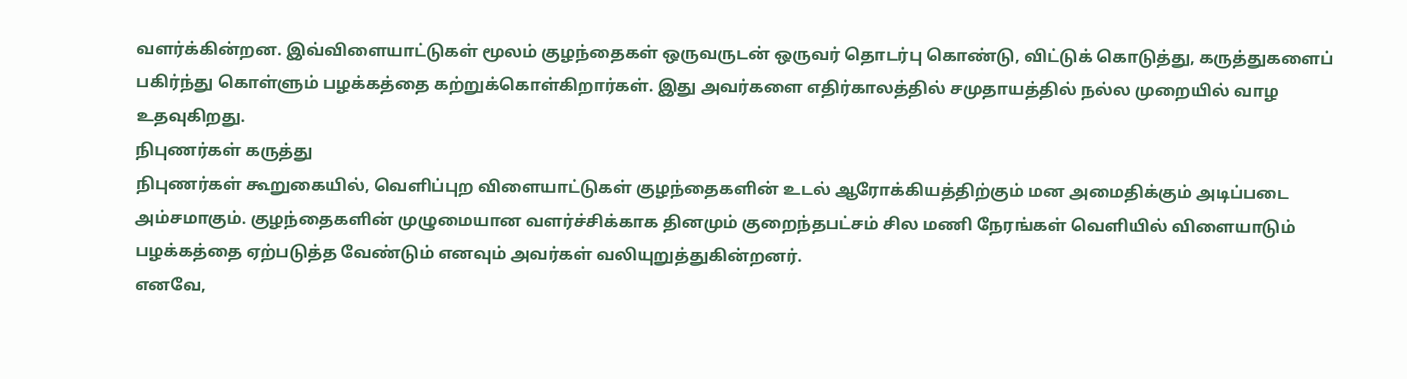வளர்க்கின்றன. இவ்விளையாட்டுகள் மூலம் குழந்தைகள் ஒருவருடன் ஒருவர் தொடர்பு கொண்டு, விட்டுக் கொடுத்து, கருத்துகளைப் பகிர்ந்து கொள்ளும் பழக்கத்தை கற்றுக்கொள்கிறார்கள். இது அவர்களை எதிர்காலத்தில் சமுதாயத்தில் நல்ல முறையில் வாழ உதவுகிறது.
நிபுணர்கள் கருத்து
நிபுணர்கள் கூறுகையில், வெளிப்புற விளையாட்டுகள் குழந்தைகளின் உடல் ஆரோக்கியத்திற்கும் மன அமைதிக்கும் அடிப்படை அம்சமாகும். குழந்தைகளின் முழுமையான வளர்ச்சிக்காக தினமும் குறைந்தபட்சம் சில மணி நேரங்கள் வெளியில் விளையாடும் பழக்கத்தை ஏற்படுத்த வேண்டும் எனவும் அவர்கள் வலியுறுத்துகின்றனர்.
எனவே,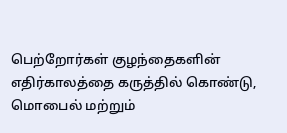பெற்றோர்கள் குழந்தைகளின் எதிர்காலத்தை கருத்தில் கொண்டு, மொபைல் மற்றும்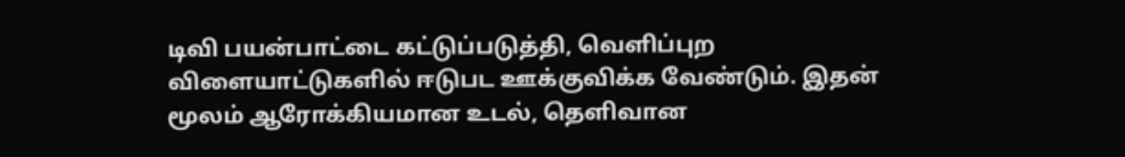டிவி பயன்பாட்டை கட்டுப்படுத்தி, வெளிப்புற விளையாட்டுகளில் ஈடுபட ஊக்குவிக்க வேண்டும். இதன் மூலம் ஆரோக்கியமான உடல், தெளிவான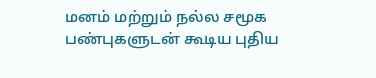மனம் மற்றும் நல்ல சமூக பண்புகளுடன் கூடிய புதிய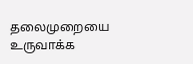தலைமுறையை உருவாக்க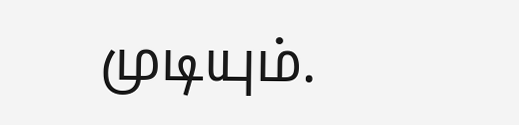முடியும்.